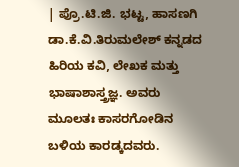| ಪ್ರೊ.ಟಿ.ಜಿ. ಭಟ್ಟ, ಹಾಸಣಗಿ
ಡಾ.ಕೆ.ವಿ.ತಿರುಮಲೇಶ್ ಕನ್ನಡದ ಹಿರಿಯ ಕವಿ, ಲೇಖಕ ಮತ್ತು ಭಾಷಾಶಾಸ್ತ್ರಜ್ಞ. ಅವರು ಮೂಲತಃ ಕಾಸರಗೋಡಿನ ಬಳಿಯ ಕಾರಡ್ಕದವರು.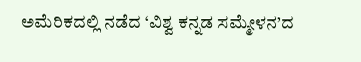ಅಮೆರಿಕದಲ್ಲಿ ನಡೆದ ‘ವಿಶ್ವ ಕನ್ನಡ ಸಮ್ಮೇಳನ’ದ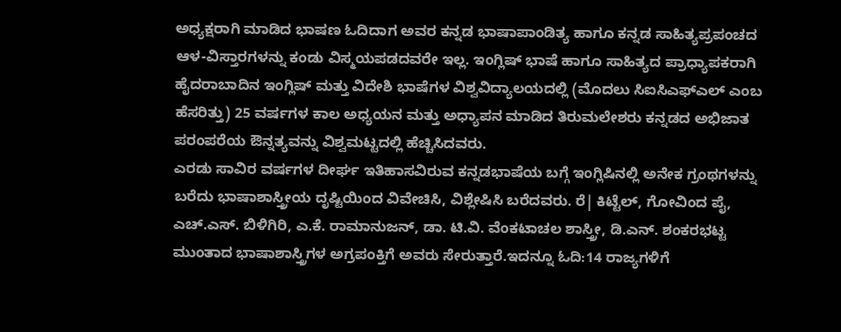ಅಧ್ಯಕ್ಷರಾಗಿ ಮಾಡಿದ ಭಾಷಣ ಓದಿದಾಗ ಅವರ ಕನ್ನಡ ಭಾಷಾಪಾಂಡಿತ್ಯ ಹಾಗೂ ಕನ್ನಡ ಸಾಹಿತ್ಯಪ್ರಪಂಚದ ಆಳ-ವಿಸ್ತಾರಗಳನ್ನು ಕಂಡು ವಿಸ್ಮಯಪಡದವರೇ ಇಲ್ಲ. ಇಂಗ್ಲಿಷ್ ಭಾಷೆ ಹಾಗೂ ಸಾಹಿತ್ಯದ ಪ್ರಾಧ್ಯಾಪಕರಾಗಿ ಹೈದರಾಬಾದಿನ ಇಂಗ್ಲಿಷ್ ಮತ್ತು ವಿದೇಶಿ ಭಾಷೆಗಳ ವಿಶ್ವವಿದ್ಯಾಲಯದಲ್ಲಿ (ಮೊದಲು ಸಿಐಸಿಎಫ್ಎಲ್ ಎಂಬ ಹೆಸರಿತ್ತು) 25 ವರ್ಷಗಳ ಕಾಲ ಅಧ್ಯಯನ ಮತ್ತು ಅಧ್ಯಾಪನ ಮಾಡಿದ ತಿರುಮಲೇಶರು ಕನ್ನಡದ ಅಭಿಜಾತ ಪರಂಪರೆಯ ಔನ್ನತ್ಯವನ್ನು ವಿಶ್ವಮಟ್ಟದಲ್ಲಿ ಹೆಚ್ಚಿಸಿದವರು.
ಎರಡು ಸಾವಿರ ವರ್ಷಗಳ ದೀರ್ಘ ಇತಿಹಾಸವಿರುವ ಕನ್ನಡಭಾಷೆಯ ಬಗ್ಗೆ ಇಂಗ್ಲಿಷಿನಲ್ಲಿ ಅನೇಕ ಗ್ರಂಥಗಳನ್ನು ಬರೆದು ಭಾಷಾಶಾಸ್ತ್ರೀಯ ದೃಷ್ಟಿಯಿಂದ ವಿವೇಚಿಸಿ, ವಿಶ್ಲೇಷಿಸಿ ಬರೆದವರು. ರೆ| ಕಿಟ್ಟೆಲ್, ಗೋವಿಂದ ಪೈ, ಎಚ್.ಎಸ್. ಬಿಳಿಗಿರಿ, ಎ.ಕೆ. ರಾಮಾನುಜನ್, ಡಾ. ಟಿ.ವಿ. ವೆಂಕಟಾಚಲ ಶಾಸ್ತ್ರೀ, ಡಿ.ಎನ್. ಶಂಕರಭಟ್ಟ ಮುಂತಾದ ಭಾಷಾಶಾಸ್ತ್ರಿಗಳ ಅಗ್ರಪಂಕ್ತಿಗೆ ಅವರು ಸೇರುತ್ತಾರೆ.ಇದನ್ನೂ ಓದಿ:14 ರಾಜ್ಯಗಳಿಗೆ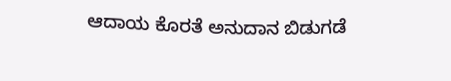ಆದಾಯ ಕೊರತೆ ಅನುದಾನ ಬಿಡುಗಡೆ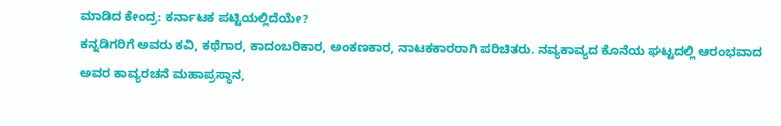ಮಾಡಿದ ಕೇಂದ್ರ: ಕರ್ನಾಟಕ ಪಟ್ಟಿಯಲ್ಲಿದೆಯೇ?
ಕನ್ನಡಿಗರಿಗೆ ಅವರು ಕವಿ, ಕಥೆಗಾರ, ಕಾದಂಬರಿಕಾರ, ಅಂಕಣಕಾರ, ನಾಟಕಕಾರರಾಗಿ ಪರಿಚಿತರು. ನವ್ಯಕಾವ್ಯದ ಕೊನೆಯ ಘಟ್ಟದಲ್ಲಿ ಆರಂಭವಾದ ಅವರ ಕಾವ್ಯರಚನೆ ಮಹಾಪ್ರಸ್ಥಾನ,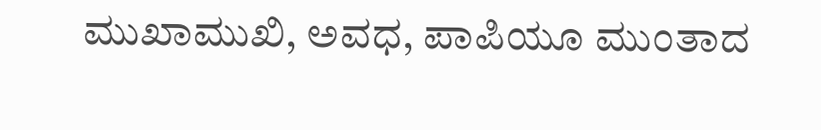ಮುಖಾಮುಖಿ, ಅವಧ, ಪಾಪಿಯೂ ಮುಂತಾದ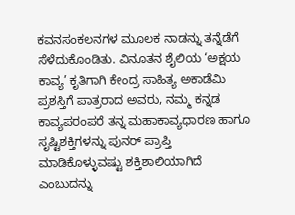ಕವನಸಂಕಲನಗಳ ಮೂಲಕ ನಾಡನ್ನು ತನ್ನೆಡೆಗೆ ಸೆಳೆದುಕೊಂಡಿತು. ವಿನೂತನ ಶೈಲಿಯ ‘ಅಕ್ಷಯ ಕಾವ್ಯ’ ಕೃತಿಗಾಗಿ ಕೇಂದ್ರ ಸಾಹಿತ್ಯ ಅಕಾಡೆಮಿ ಪ್ರಶಸ್ತಿಗೆ ಪಾತ್ರರಾದ ಅವರು, ನಮ್ಮ ಕನ್ನಡ ಕಾವ್ಯಪರಂಪರೆ ತನ್ನ ಮಹಾಕಾವ್ಯಧಾರಣ ಹಾಗೂ ಸೃಷ್ಟಿಶಕ್ತಿಗಳನ್ನು ಪುನರ್ ಪ್ರಾಪ್ತಿ ಮಾಡಿಕೊಳ್ಳುವಷ್ಟು ಶಕ್ತಿಶಾಲಿಯಾಗಿದೆ ಎಂಬುದನ್ನು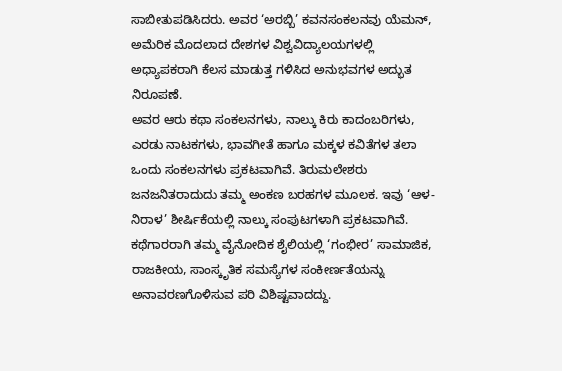ಸಾಬೀತುಪಡಿಸಿದರು. ಅವರ ‘ಅರಬ್ಬಿ’ ಕವನಸಂಕಲನವು ಯೆಮನ್, ಅಮೆರಿಕ ಮೊದಲಾದ ದೇಶಗಳ ವಿಶ್ವವಿದ್ಯಾಲಯಗಳಲ್ಲಿ ಅಧ್ಯಾಪಕರಾಗಿ ಕೆಲಸ ಮಾಡುತ್ತ ಗಳಿಸಿದ ಅನುಭವಗಳ ಅದ್ಭುತ ನಿರೂಪಣೆ.
ಅವರ ಆರು ಕಥಾ ಸಂಕಲನಗಳು, ನಾಲ್ಕು ಕಿರು ಕಾದಂಬರಿಗಳು, ಎರಡು ನಾಟಕಗಳು, ಭಾವಗೀತೆ ಹಾಗೂ ಮಕ್ಕಳ ಕವಿತೆಗಳ ತಲಾ ಒಂದು ಸಂಕಲನಗಳು ಪ್ರಕಟವಾಗಿವೆ. ತಿರುಮಲೇಶರು ಜನಜನಿತರಾದುದು ತಮ್ಮ ಅಂಕಣ ಬರಹಗಳ ಮೂಲಕ. ಇವು ‘ಆಳ-ನಿರಾಳ’ ಶೀರ್ಷಿಕೆಯಲ್ಲಿ ನಾಲ್ಕು ಸಂಪುಟಗಳಾಗಿ ಪ್ರಕಟವಾಗಿವೆ.
ಕಥೆಗಾರರಾಗಿ ತಮ್ಮ ವೈನೋದಿಕ ಶೈಲಿಯಲ್ಲಿ ‘ಗಂಭೀರ’ ಸಾಮಾಜಿಕ, ರಾಜಕೀಯ, ಸಾಂಸ್ಕೃತಿಕ ಸಮಸ್ಯೆಗಳ ಸಂಕೀರ್ಣತೆಯನ್ನು ಅನಾವರಣಗೊಳಿಸುವ ಪರಿ ವಿಶಿಷ್ಟವಾದದ್ದು.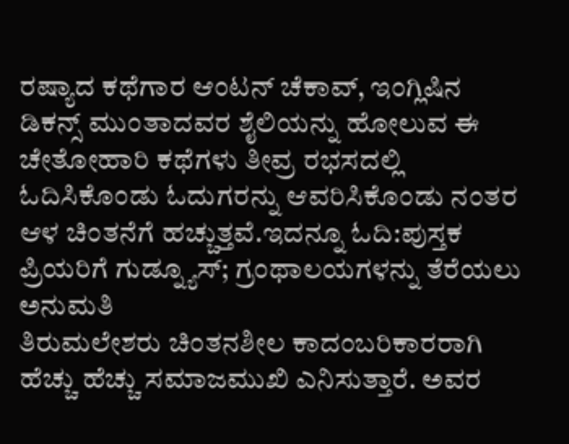ರಷ್ಯಾದ ಕಥೆಗಾರ ಆಂಟನ್ ಚೆಕಾವ್, ಇಂಗ್ಲಿಷಿನ ಡಿಕನ್ಸ್ ಮುಂತಾದವರ ಶೈಲಿಯನ್ನು ಹೋಲುವ ಈ ಚೇತೋಹಾರಿ ಕಥೆಗಳು ತೀವ್ರ ರಭಸದಲ್ಲಿ ಓದಿಸಿಕೊಂಡು ಓದುಗರನ್ನು ಆವರಿಸಿಕೊಂಡು ನಂತರ ಆಳ ಚಿಂತನೆಗೆ ಹಚ್ಚುತ್ತವೆ.ಇದನ್ನೂ ಓದಿ:ಪುಸ್ತಕ ಪ್ರಿಯರಿಗೆ ಗುಡ್ನ್ಯೂಸ್; ಗ್ರಂಥಾಲಯಗಳನ್ನು ತೆರೆಯಲು ಅನುಮತಿ
ತಿರುಮಲೇಶರು ಚಿಂತನಶೀಲ ಕಾದಂಬರಿಕಾರರಾಗಿ ಹೆಚ್ಚು ಹೆಚ್ಚು ಸಮಾಜಮುಖಿ ಎನಿಸುತ್ತಾರೆ. ಅವರ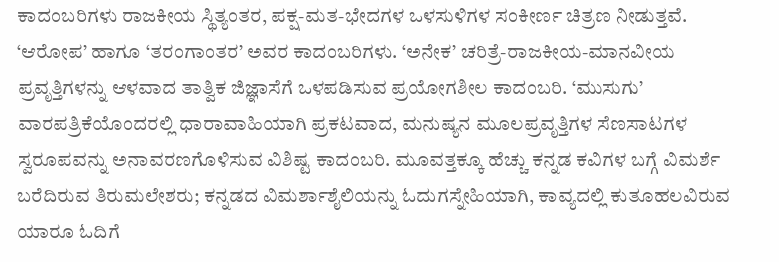ಕಾದಂಬರಿಗಳು ರಾಜಕೀಯ ಸ್ಥಿತ್ಯಂತರ, ಪಕ್ಷ-ಮತ-ಭೇದಗಳ ಒಳಸುಳಿಗಳ ಸಂಕೀರ್ಣ ಚಿತ್ರಣ ನೀಡುತ್ತವೆ. ‘ಆರೋಪ’ ಹಾಗೂ ‘ತರಂಗಾಂತರ’ ಅವರ ಕಾದಂಬರಿಗಳು. ‘ಅನೇಕ’ ಚರಿತ್ರೆ-ರಾಜಕೀಯ-ಮಾನವೀಯ ಪ್ರವೃತ್ತಿಗಳನ್ನು ಆಳವಾದ ತಾತ್ವಿಕ ಜಿಜ್ಞಾಸೆಗೆ ಒಳಪಡಿಸುವ ಪ್ರಯೋಗಶೀಲ ಕಾದಂಬರಿ. ‘ಮುಸುಗು’ ವಾರಪತ್ರಿಕೆಯೊಂದರಲ್ಲಿ ಧಾರಾವಾಹಿಯಾಗಿ ಪ್ರಕಟವಾದ, ಮನುಷ್ಯನ ಮೂಲಪ್ರವೃತ್ತಿಗಳ ಸೆಣಸಾಟಗಳ ಸ್ವರೂಪವನ್ನು ಅನಾವರಣಗೊಳಿಸುವ ವಿಶಿಷ್ಟ ಕಾದಂಬರಿ. ಮೂವತ್ತಕ್ಕೂ ಹೆಚ್ಚು ಕನ್ನಡ ಕವಿಗಳ ಬಗ್ಗೆ ವಿಮರ್ಶೆ ಬರೆದಿರುವ ತಿರುಮಲೇಶರು; ಕನ್ನಡದ ವಿಮರ್ಶಾಶೈಲಿಯನ್ನು ಓದುಗಸ್ನೇಹಿಯಾಗಿ, ಕಾವ್ಯದಲ್ಲಿ ಕುತೂಹಲವಿರುವ ಯಾರೂ ಓದಿಗೆ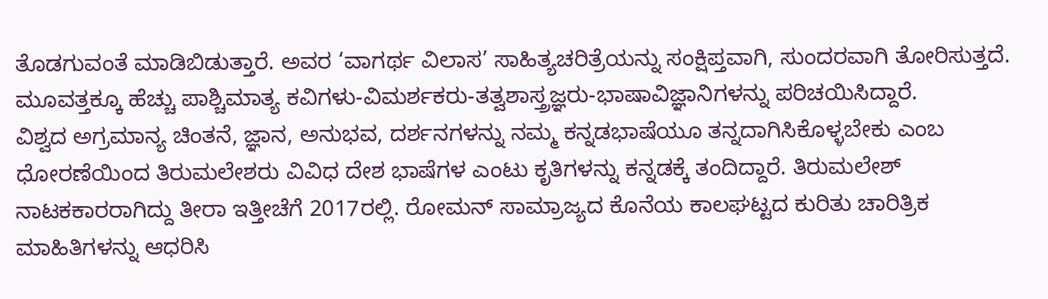ತೊಡಗುವಂತೆ ಮಾಡಿಬಿಡುತ್ತಾರೆ. ಅವರ ‘ವಾಗರ್ಥ ವಿಲಾಸ’ ಸಾಹಿತ್ಯಚರಿತ್ರೆಯನ್ನು ಸಂಕ್ಷಿಪ್ತವಾಗಿ, ಸುಂದರವಾಗಿ ತೋರಿಸುತ್ತದೆ. ಮೂವತ್ತಕ್ಕೂ ಹೆಚ್ಚು ಪಾಶ್ಚಿಮಾತ್ಯ ಕವಿಗಳು-ವಿಮರ್ಶಕರು-ತತ್ವಶಾಸ್ತ್ರಜ್ಞರು-ಭಾಷಾವಿಜ್ಞಾನಿಗಳನ್ನು ಪರಿಚಯಿಸಿದ್ದಾರೆ.
ವಿಶ್ವದ ಅಗ್ರಮಾನ್ಯ ಚಿಂತನೆ, ಜ್ಞಾನ, ಅನುಭವ, ದರ್ಶನಗಳನ್ನು ನಮ್ಮ ಕನ್ನಡಭಾಷೆಯೂ ತನ್ನದಾಗಿಸಿಕೊಳ್ಳಬೇಕು ಎಂಬ ಧೋರಣೆಯಿಂದ ತಿರುಮಲೇಶರು ವಿವಿಧ ದೇಶ ಭಾಷೆಗಳ ಎಂಟು ಕೃತಿಗಳನ್ನು ಕನ್ನಡಕ್ಕೆ ತಂದಿದ್ದಾರೆ. ತಿರುಮಲೇಶ್ ನಾಟಕಕಾರರಾಗಿದ್ದು ತೀರಾ ಇತ್ತೀಚೆಗೆ 2017ರಲ್ಲಿ. ರೋಮನ್ ಸಾಮ್ರಾಜ್ಯದ ಕೊನೆಯ ಕಾಲಘಟ್ಟದ ಕುರಿತು ಚಾರಿತ್ರಿಕ ಮಾಹಿತಿಗಳನ್ನು ಆಧರಿಸಿ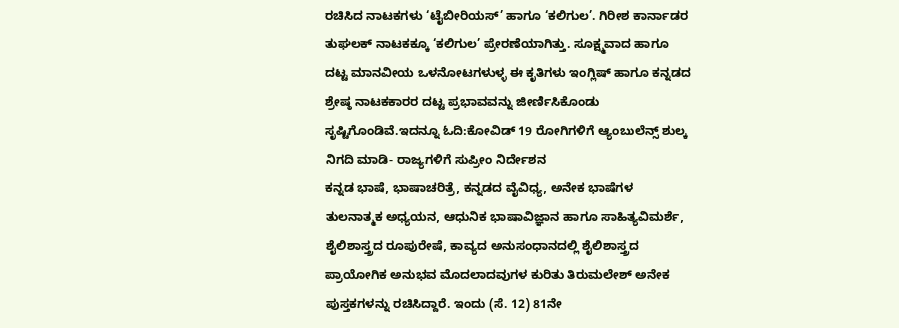ರಚಿಸಿದ ನಾಟಕಗಳು ‘ಟೈಬೀರಿಯಸ್’ ಹಾಗೂ ‘ಕಲಿಗುಲ’. ಗಿರೀಶ ಕಾರ್ನಾಡರ ತುಘಲಕ್ ನಾಟಕಕ್ಕೂ ‘ಕಲಿಗುಲ’ ಪ್ರೇರಣೆಯಾಗಿತ್ತು. ಸೂಕ್ಷ್ಮವಾದ ಹಾಗೂ ದಟ್ಟ ಮಾನವೀಯ ಒಳನೋಟಗಳುಳ್ಳ ಈ ಕೃತಿಗಳು ಇಂಗ್ಲಿಷ್ ಹಾಗೂ ಕನ್ನಡದ ಶ್ರೇಷ್ಠ ನಾಟಕಕಾರರ ದಟ್ಟ ಪ್ರಭಾವವನ್ನು ಜೀರ್ಣಿಸಿಕೊಂಡು ಸೃಷ್ಟಿಗೊಂಡಿವೆ.ಇದನ್ನೂ ಓದಿ:ಕೋವಿಡ್ 19 ರೋಗಿಗಳಿಗೆ ಆ್ಯಂಬುಲೆನ್ಸ್ ಶುಲ್ಕ ನಿಗದಿ ಮಾಡಿ- ರಾಜ್ಯಗಳಿಗೆ ಸುಪ್ರೀಂ ನಿರ್ದೇಶನ
ಕನ್ನಡ ಭಾಷೆ, ಭಾಷಾಚರಿತ್ರೆ, ಕನ್ನಡದ ವೈವಿಧ್ಯ, ಅನೇಕ ಭಾಷೆಗಳ ತುಲನಾತ್ಮಕ ಅಧ್ಯಯನ, ಆಧುನಿಕ ಭಾಷಾವಿಜ್ಞಾನ ಹಾಗೂ ಸಾಹಿತ್ಯವಿಮರ್ಶೆ, ಶೈಲಿಶಾಸ್ತ್ರದ ರೂಪುರೇಷೆ, ಕಾವ್ಯದ ಅನುಸಂಧಾನದಲ್ಲಿ ಶೈಲಿಶಾಸ್ತ್ರದ ಪ್ರಾಯೋಗಿಕ ಅನುಭವ ಮೊದಲಾದವುಗಳ ಕುರಿತು ತಿರುಮಲೇಶ್ ಅನೇಕ ಪುಸ್ತಕಗಳನ್ನು ರಚಿಸಿದ್ದಾರೆ. ಇಂದು (ಸೆ. 12) 81ನೇ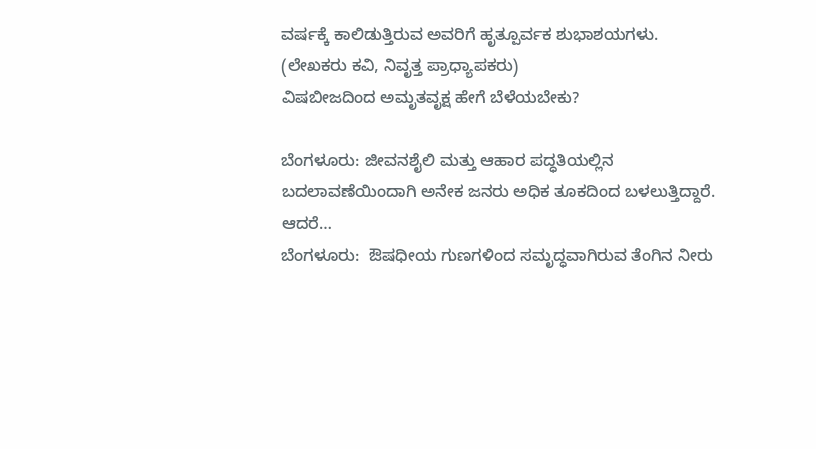ವರ್ಷಕ್ಕೆ ಕಾಲಿಡುತ್ತಿರುವ ಅವರಿಗೆ ಹೃತ್ಪೂರ್ವಕ ಶುಭಾಶಯಗಳು.
(ಲೇಖಕರು ಕವಿ, ನಿವೃತ್ತ ಪ್ರಾಧ್ಯಾಪಕರು)
ವಿಷಬೀಜದಿಂದ ಅಮೃತವೃಕ್ಷ ಹೇಗೆ ಬೆಳೆಯಬೇಕು?

ಬೆಂಗಳೂರು: ಜೀವನಶೈಲಿ ಮತ್ತು ಆಹಾರ ಪದ್ಧತಿಯಲ್ಲಿನ ಬದಲಾವಣೆಯಿಂದಾಗಿ ಅನೇಕ ಜನರು ಅಧಿಕ ತೂಕದಿಂದ ಬಳಲುತ್ತಿದ್ದಾರೆ. ಆದರೆ…
ಬೆಂಗಳೂರು:  ಔಷಧೀಯ ಗುಣಗಳಿಂದ ಸಮೃದ್ಧವಾಗಿರುವ ತೆಂಗಿನ ನೀರು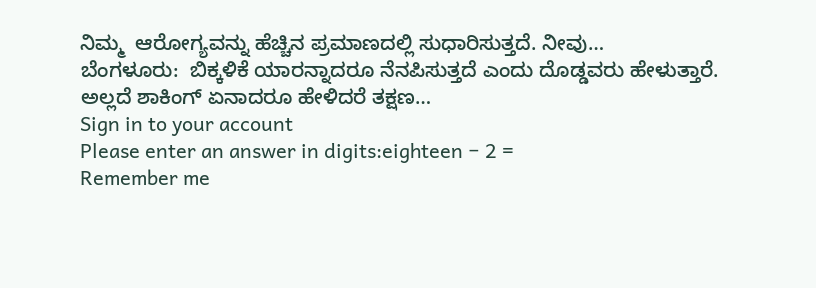ನಿಮ್ಮ  ಆರೋಗ್ಯವನ್ನು ಹೆಚ್ಚಿನ ಪ್ರಮಾಣದಲ್ಲಿ ಸುಧಾರಿಸುತ್ತದೆ. ನೀವು…
ಬೆಂಗಳೂರು:  ಬಿಕ್ಕಳಿಕೆ ಯಾರನ್ನಾದರೂ ನೆನಪಿಸುತ್ತದೆ ಎಂದು ದೊಡ್ಡವರು ಹೇಳುತ್ತಾರೆ. ಅಲ್ಲದೆ ಶಾಕಿಂಗ್ ಏನಾದರೂ ಹೇಳಿದರೆ ತಕ್ಷಣ…
Sign in to your account
Please enter an answer in digits:eighteen − 2 =
Remember me